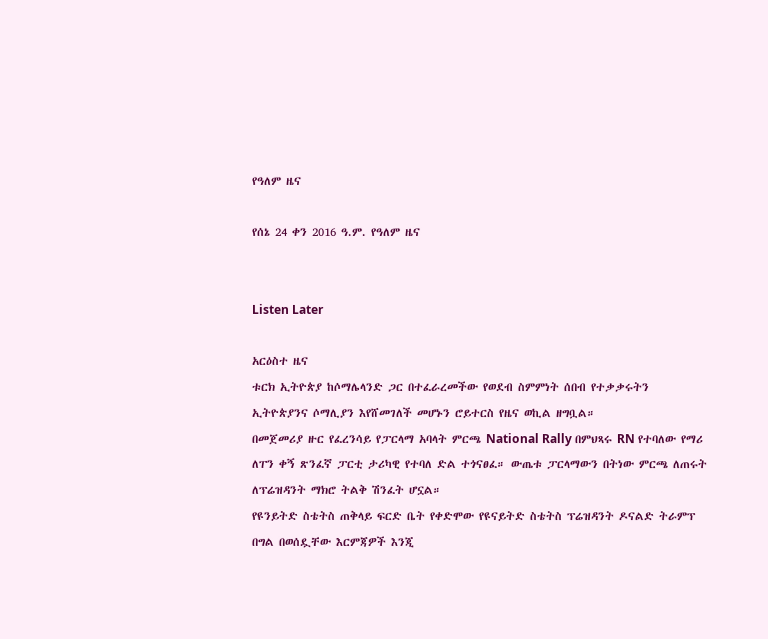የዓለም ዜና

የሰኔ 24 ቀን 2016 ዓ.ም. የዓለም ዜና


Listen Later

አርዕስተ ዜና
ቱርክ ኢትዮጵያ ከሶማሌላንድ ጋር በተፈራረመችው የወደብ ስምምነት ሰበብ የተቃቃሩትን ኢትዮጵያንና ሶማሊያን እየሸመገለች መሆኑን ሮይተርስ የዜና ወኪል ዘግቧል።
በመጀመሪያ ዙር የፈረንሳይ የፓርላማ አባላት ምርጫ National Rally በምህጻሩ RN የተባለው የማሪ ለፐን ቀኝ ጽንፈኛ ፓርቲ ታሪካዊ የተባለ ድል ተጎናፀፈ። ውጤቱ ፓርላማውን በትነው ምርጫ ለጠሩት ለፕሬዝዳንት ማክሮ ትልቅ ሽንፈት ሆኗል።
የዩንይትድ ስቴትስ ጠቅላይ ፍርድ ቤት የቀድሞው የዩናይትድ ስቴትስ ፕሬዝዳንት ዶናልድ ትራምፕ በግል በወሰዷቸው እርምጃዎች እንጂ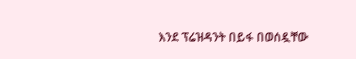እንደ ፕሬዝዳንት በይፋ በወሰዷቸው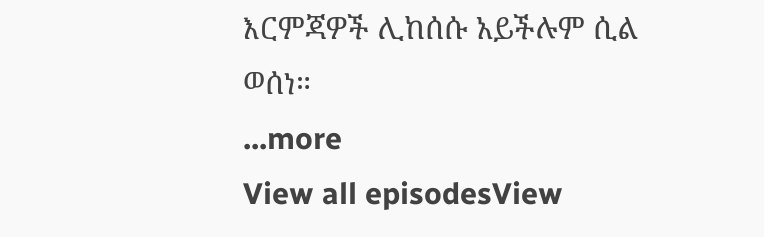እርምጃዎች ሊከሰሱ አይችሉም ሲል ወሰነ።
...more
View all episodesView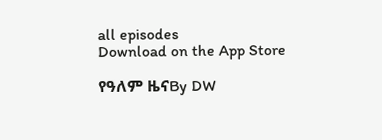all episodes
Download on the App Store

የዓለም ዜናBy DW